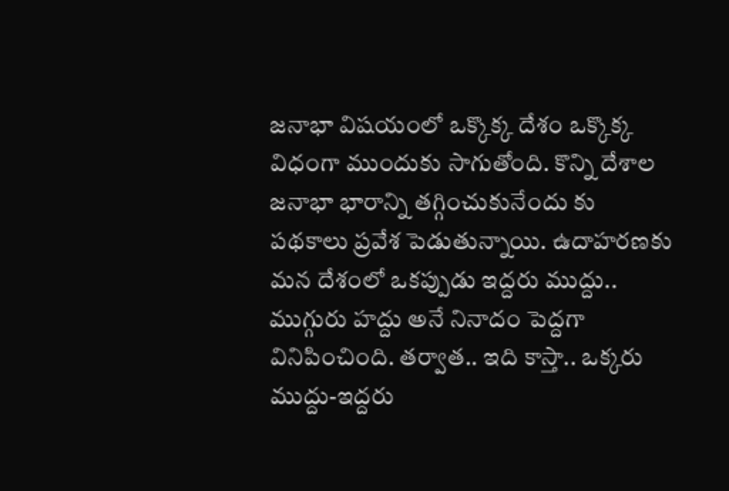జనాభా విషయంలో ఒక్కొక్క దేశం ఒక్కొక్క విధంగా ముందుకు సాగుతోంది. కొన్ని దేశాల జనాభా భారాన్ని తగ్గించుకునేందు కు పథకాలు ప్రవేశ పెడుతున్నాయి. ఉదాహరణకు మన దేశంలో ఒకప్పుడు ఇద్దరు ముద్దు.. ముగ్గురు హద్దు అనే నినాదం పెద్దగా వినిపించింది. తర్వాత.. ఇది కాస్తా.. ఒక్కరు ముద్దు-ఇద్దరు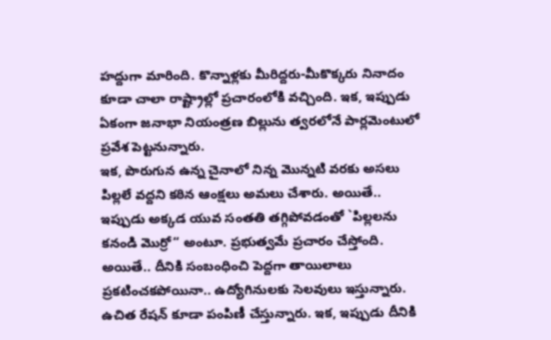హద్దుగా మారింది. కొన్నాళ్లకు మీరిద్దరు-మీకొక్కరు నినాదం కూడా చాలా రాష్ట్రాల్లో ప్రచారంలోకి వచ్చింది. ఇక, ఇప్పుడు ఏకంగా జనాభా నియంత్రణ బిల్లును త్వరలోనే పార్లమెంటులో ప్రవేశ పెట్టనున్నారు.
ఇక, పొరుగున ఉన్న చైనాలో నిన్న మొన్నటి వరకు అసలు పిల్లలే వద్దని కఠిన ఆంక్షలు అమలు చేశారు. అయితే.. ఇప్పుడు అక్కడ యువ సంతతి తగ్గిపోవడంతో `పిల్లలను కనండి మొర్రో“ అంటూ. ప్రభుత్వమే ప్రచారం చేస్తోంది. అయితే.. దీనికి సంబంధించి పెద్దగా తాయిలాలు ప్రకటించకపోయినా.. ఉద్యోగినులకు సెలవులు ఇస్తున్నారు. ఉచిత రేషన్ కూడా పంపిణీ చేస్తున్నారు. ఇక, ఇప్పుడు దీనికి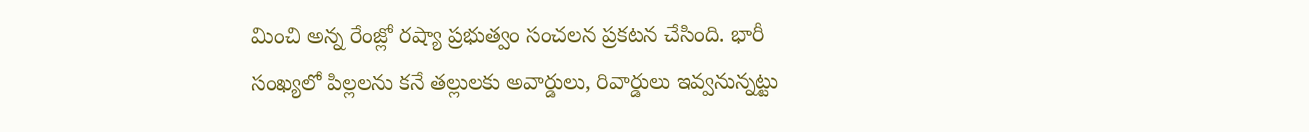మించి అన్న రేంజ్లో రష్యా ప్రభుత్వం సంచలన ప్రకటన చేసింది. భారీ సంఖ్యలో పిల్లలను కనే తల్లులకు అవార్డులు, రివార్డులు ఇవ్వనున్నట్టు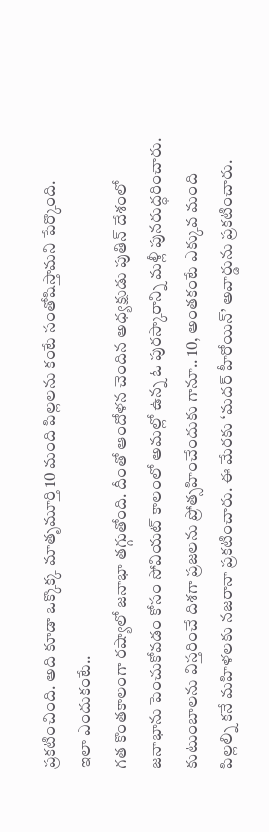ప్రకటించింది. అది కూడా ఒక్కొక్క మాతృమూర్తి 10 మంది పిల్లలను కంటే సంతోషిస్తామని పేర్కొంది.
ఇలా ఎందుకంటే..
గత కొంతకాలంగా రష్యాలో జనాభా తగ్గుతోంది. దీంతో ఆందోళన చెందిన అధ్యక్షుడు పుతిన్ దేశంలో జనాభాను పెంచుకోవడం కోసం సోవియట్ కాలంలో అమల్లో ఉన్న ఓ పురస్కారాన్ని మళ్లీ పునరుద్ధరించారు. కుటుంబాలను విస్తరించే దిశగా ప్రజలను ప్రోత్సహించేందుకు గానూ.. 10, అంతకంటే ఎక్కువ మంది పిల్లల్ని కనే మహిళలకు నజరానా ప్రకటించారు. ఈ మేరకు ‘మదర్ హీరోయిన్’ అవార్డును ప్రకటించారు.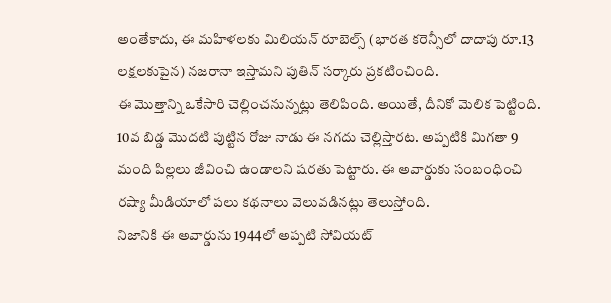అంతేకాదు, ఈ మహిళలకు మిలియన్ రూబెల్స్ (భారత కరెన్సీలో దాదాపు రూ.13 లక్షలకుపైన) నజరానా ఇస్తామని పుతిన్ సర్కారు ప్రకటించింది.
ఈ మొత్తాన్ని ఒకేసారి చెల్లించనున్నట్లు తెలిపింది. అయితే, దీనికో మెలిక పెట్టింది. 10వ బిడ్డ మొదటి పుట్టిన రోజు నాడు ఈ నగదు చెల్లిస్తారట. అప్పటికి మిగతా 9 మంది పిల్లలు జీవించి ఉండాలని షరతు పెట్టారు. ఈ అవార్డుకు సంబంధించి రష్యా మీడియాలో పలు కథనాలు వెలువడినట్లు తెలుస్తోంది.
నిజానికి ఈ అవార్డును 1944లో అప్పటి సోవియట్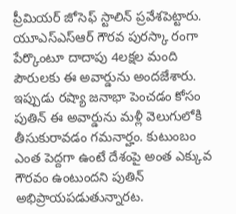ప్రీమియర్ జోసెఫ్ స్టాలిన్ ప్రవేశపెట్టారు. యూఎస్ఎస్ఆర్ గౌరవ పురస్కా రంగా పేర్కొంటూ దాదాపు 4లక్షల మంది పౌరులకు ఈ అవార్డును అందజేశారు. ఇప్పుడు రష్యా జనాభా పెంచడం కోసం పుతిన్ ఈ అవార్డును మళ్లీ వెలుగులోకి తీసుకురావడం గమనార్హం. కుటుంబం ఎంత పెద్దగా ఉంటే దేశంపై అంత ఎక్కువ గౌరవం ఉంటుందని పుతిన్ అభిప్రాయపడుతున్నారట.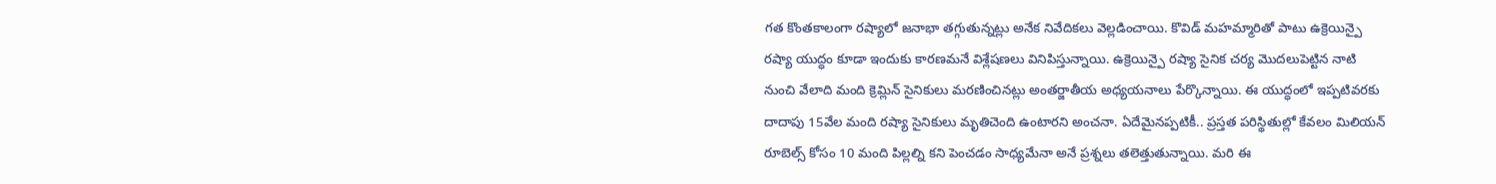గత కొంతకాలంగా రష్యాలో జనాభా తగ్గుతున్నట్లు అనేక నివేదికలు వెల్లడించాయి. కొవిడ్ మహమ్మారితో పాటు ఉక్రెయిన్పై రష్యా యుద్ధం కూడా ఇందుకు కారణమనే విశ్లేషణలు వినిపిస్తున్నాయి. ఉక్రెయిన్పై రష్యా సైనిక చర్య మొదలుపెట్టిన నాటి నుంచి వేలాది మంది క్రెమ్లిన్ సైనికులు మరణించినట్లు అంతర్జాతీయ అధ్యయనాలు పేర్కొన్నాయి. ఈ యుద్ధంలో ఇప్పటివరకు దాదాపు 15వేల మంది రష్యా సైనికులు మృతిచెంది ఉంటారని అంచనా. ఏదేమైనప్పటికీ.. ప్రస్తత పరిస్థితుల్లో కేవలం మిలియన్ రూబెల్స్ కోసం 10 మంది పిల్లల్ని కని పెంచడం సాధ్యమేనా అనే ప్రశ్నలు తలెత్తుతున్నాయి. మరి ఈ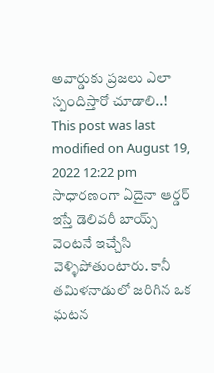అవార్డుకు ప్రజలు ఎలా స్పందిస్తారో చూడాలి..!
This post was last modified on August 19, 2022 12:22 pm
సాధారణంగా ఏదైనా ఆర్డర్ ఇస్తే డెలివరీ బాయ్స్ వెంటనే ఇచ్చేసి వెళ్ళిపోతుంటారు. కానీ తమిళనాడులో జరిగిన ఒక ఘటన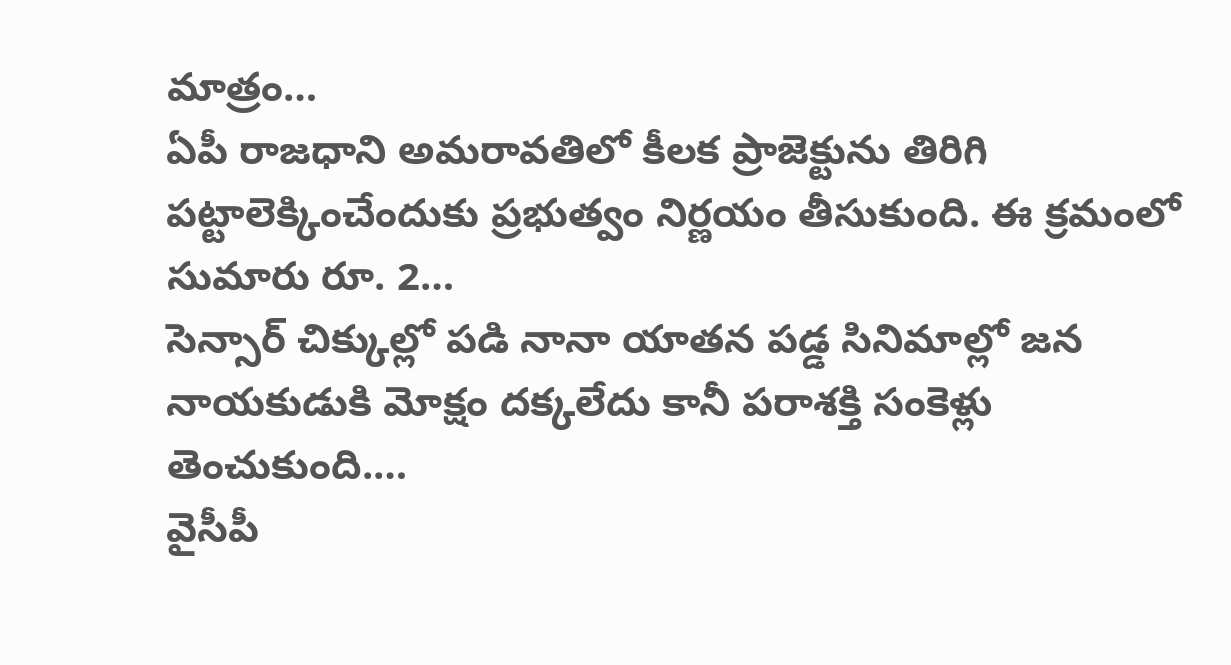మాత్రం…
ఏపీ రాజధాని అమరావతిలో కీలక ప్రాజెక్టును తిరిగి పట్టాలెక్కించేందుకు ప్రభుత్వం నిర్ణయం తీసుకుంది. ఈ క్రమంలో సుమారు రూ. 2…
సెన్సార్ చిక్కుల్లో పడి నానా యాతన పడ్డ సినిమాల్లో జన నాయకుడుకి మోక్షం దక్కలేదు కానీ పరాశక్తి సంకెళ్లు తెంచుకుంది.…
వైసీపీ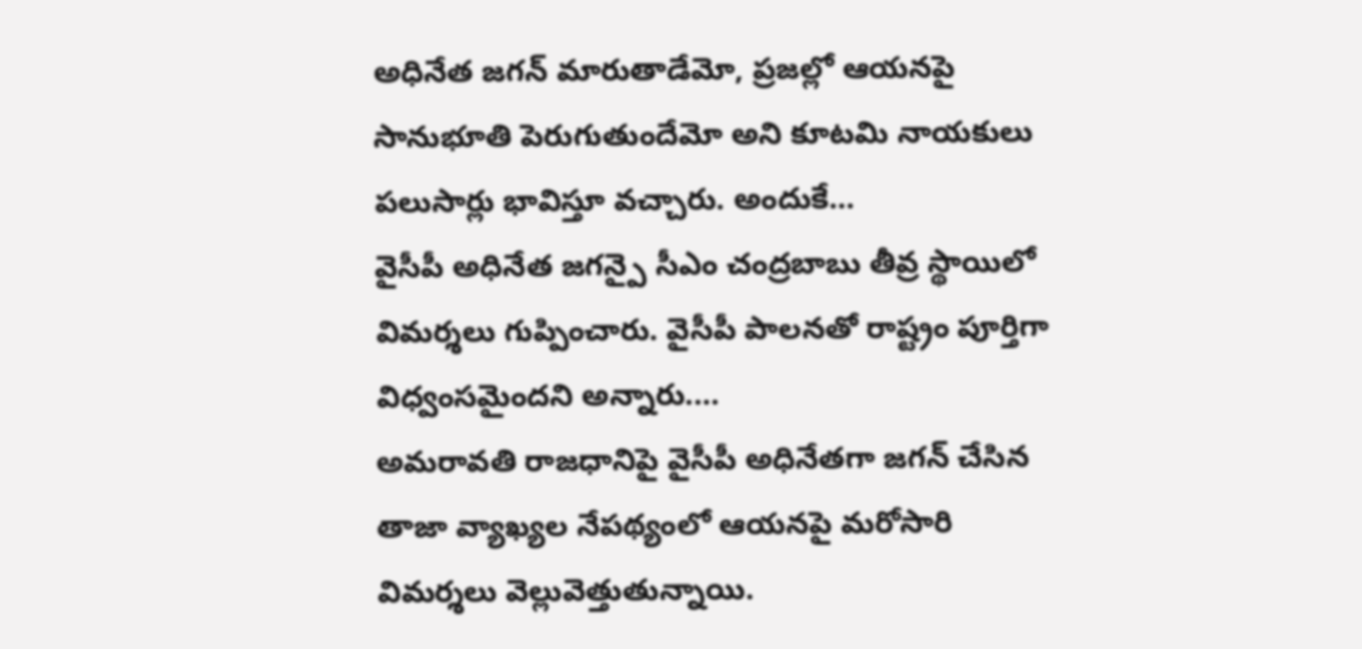అధినేత జగన్ మారుతాడేమో, ప్రజల్లో ఆయనపై సానుభూతి పెరుగుతుందేమో అని కూటమి నాయకులు పలుసార్లు భావిస్తూ వచ్చారు. అందుకే…
వైసీపీ అధినేత జగన్పై సీఎం చంద్రబాబు తీవ్ర స్థాయిలో విమర్శలు గుప్పించారు. వైసీపీ పాలనతో రాష్ట్రం పూర్తిగా విధ్వంసమైందని అన్నారు.…
అమరావతి రాజధానిపై వైసీపీ అధినేతగా జగన్ చేసిన తాజా వ్యాఖ్యల నేపథ్యంలో ఆయనపై మరోసారి విమర్శలు వెల్లువెత్తుతున్నాయి.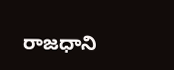రాజధాని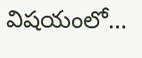విషయంలో…